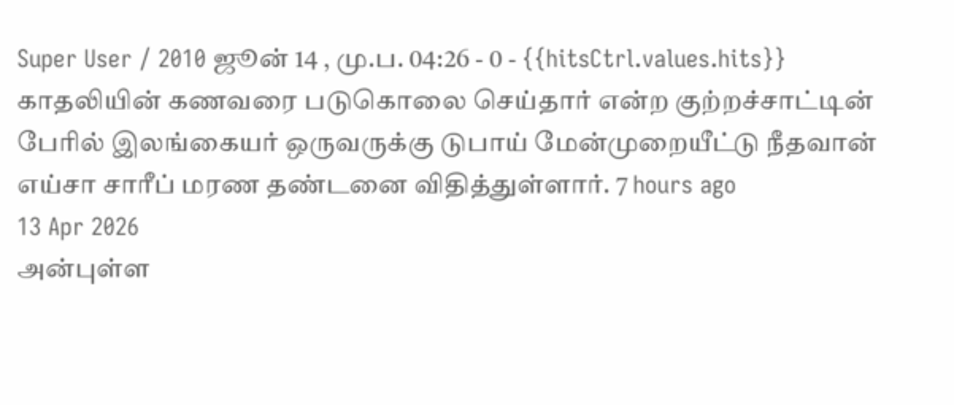Super User / 2010 ஜூன் 14 , மு.ப. 04:26 - 0 - {{hitsCtrl.values.hits}}
காதலியின் கணவரை படுகொலை செய்தார் என்ற குற்றச்சாட்டின் பேரில் இலங்கையர் ஒருவருக்கு டுபாய் மேன்முறையீட்டு நீதவான் எய்சா சாரீப் மரண தண்டனை விதித்துள்ளார். 7 hours ago
13 Apr 2026
அன்புள்ள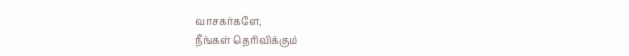வாசகர்களே,
நீங்கள் தெரிவிக்கும்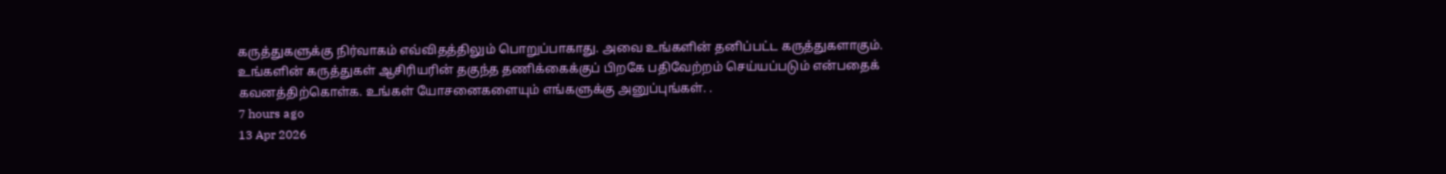கருத்துகளுக்கு நிர்வாகம் எவ்விதத்திலும் பொறுப்பாகாது. அவை உங்களின் தனிப்பட்ட கருத்துகளாகும். உங்களின் கருத்துகள் ஆசிரியரின் தகுந்த தணிக்கைக்குப் பிறகே பதிவேற்றம் செய்யப்படும் என்பதைக் கவனத்திற்கொள்க. உங்கள் யோசனைகளையும் எங்களுக்கு அனுப்புங்கள். .
7 hours ago
13 Apr 2026